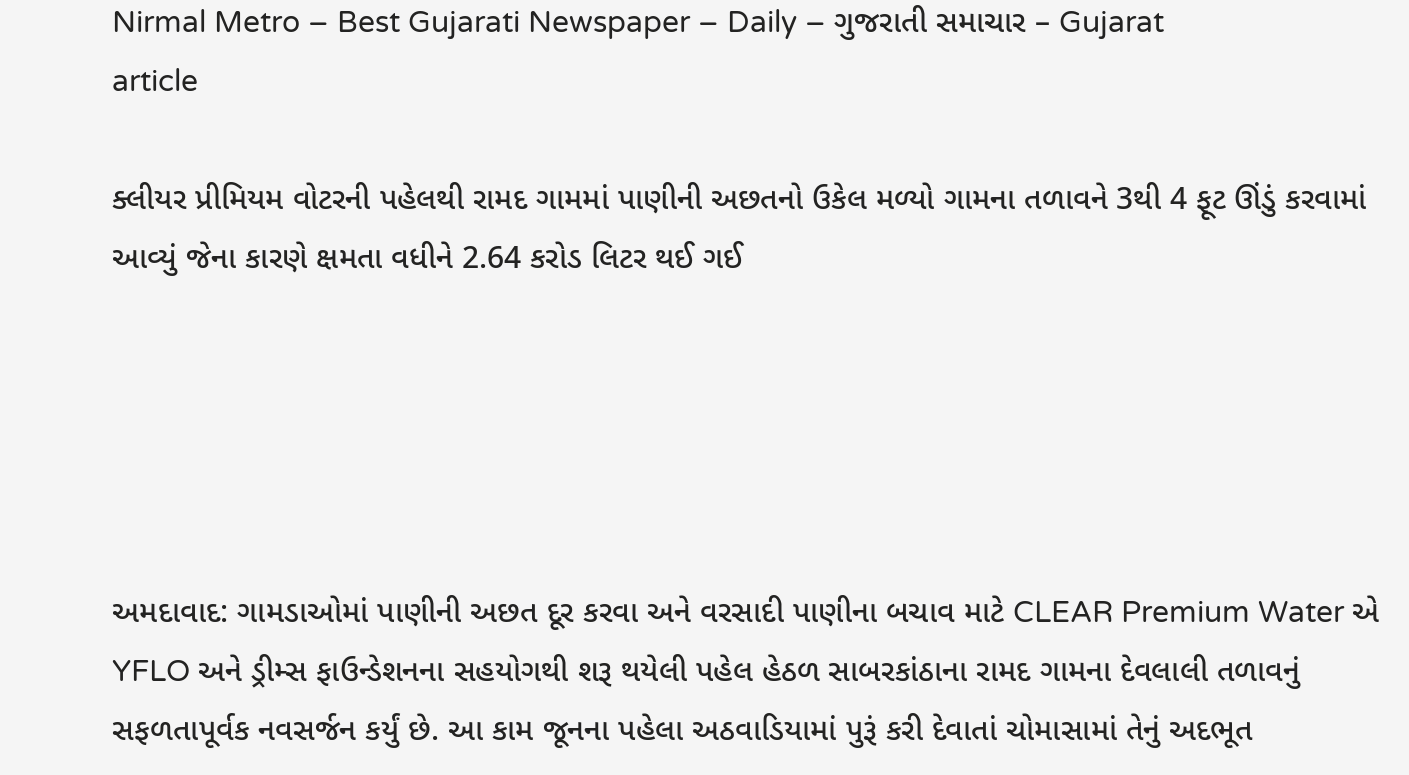Nirmal Metro – Best Gujarati Newspaper – Daily – ગુજરાતી સમાચાર – Gujarat
article

ક્લીયર પ્રીમિયમ વોટરની પહેલથી રામદ ગામમાં પાણીની અછતનો ઉકેલ મળ્યો ગામના તળાવને 3થી 4 ફૂટ ઊંડું કરવામાં આવ્યું જેના કારણે ક્ષમતા વધીને 2.64 કરોડ લિટર થઈ ગઈ





અમદાવાદ: ગામડાઓમાં પાણીની અછત દૂર કરવા અને વરસાદી પાણીના બચાવ માટે CLEAR Premium Water એ YFLO અને ડ્રીમ્સ ફાઉન્ડેશનના સહયોગથી શરૂ થયેલી પહેલ હેઠળ સાબરકાંઠાના રામદ ગામના દેવલાલી તળાવનું સફળતાપૂર્વક નવસર્જન કર્યું છે. આ કામ જૂનના પહેલા અઠવાડિયામાં પુરૂં કરી દેવાતાં ચોમાસામાં તેનું અદભૂત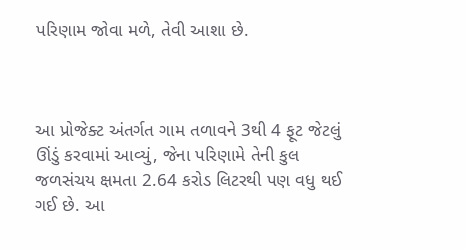પરિણામ જોવા મળે, તેવી આશા છે.



આ પ્રોજેક્ટ અંતર્ગત ગામ તળાવને 3થી 4 ફૂટ જેટલું ઊંડું કરવામાં આવ્યું, જેના પરિણામે તેની કુલ જળસંચય ક્ષમતા 2.64 કરોડ લિટરથી પણ વધુ થઈ ગઈ છે. આ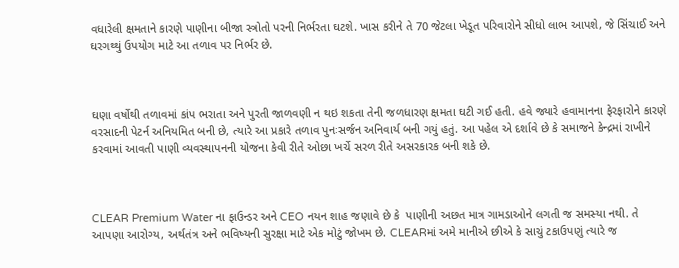વધારેલી ક્ષમતાને કારણે પાણીના બીજા સ્ત્રોતો પરની નિર્ભરતા ઘટશે. ખાસ કરીને તે 70 જેટલા ખેડૂત પરિવારોને સીધો લાભ આપશે, જે સિંચાઈ અને ઘરગથ્થું ઉપયોગ માટે આ તળાવ પર નિર્ભર છે.



ઘણા વર્ષોથી તળાવમાં કાંપ ભરાતા અને પુરતી જાળવણી ન થઇ શકતા તેની જળધારણ ક્ષમતા ઘટી ગઈ હતી. હવે જ્યારે હવામાનના ફેરફારોને કારણે વરસાદની પેટર્ન અનિયમિત બની છે, ત્યારે આ પ્રકારે તળાવ પુનઃસર્જન અનિવાર્ય બની ગયું હતું. આ પહેલ એ દર્શાવે છે કે સમાજને કેન્દ્રમાં રાખીને કરવામાં આવતી પાણી વ્યવસ્થાપનની યોજના કેવી રીતે ઓછા ખર્ચે સરળ રીતે અસરકારક બની શકે છે.



CLEAR Premium Water ના ફાઉન્ડર અને CEO નયન શાહ જણાવે છે કે  પાણીની અછત માત્ર ગામડાઓને લગતી જ સમસ્યા નથી. તે આપણા આરોગ્ય, અર્થતંત્ર અને ભવિષ્યની સુરક્ષા માટે એક મોટું જોખમ છે. CLEARમાં અમે માનીએ છીએ કે સાચું ટકાઉપણું ત્યારે જ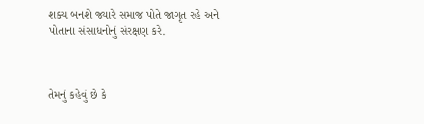શક્ય બનશે જ્યારે સમાજ પોતે જાગૃત રહે અને પોતાના સંસાધનોનું સંરક્ષણ કરે.



તેમનું કહેવું છે કે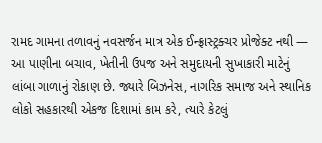રામદ ગામના તળાવનું નવસર્જન માત્ર એક ઈન્ફ્રાસ્ટ્રક્ચર પ્રોજેક્ટ નથી — આ પાણીના બચાવ, ખેતીની ઉપજ અને સમુદાયની સુખાકારી માટેનું લાંબા ગાળાનું રોકાણ છે. જ્યારે બિઝનેસ, નાગરિક સમાજ અને સ્થાનિક લોકો સહકારથી એકજ દિશામાં કામ કરે, ત્યારે કેટલું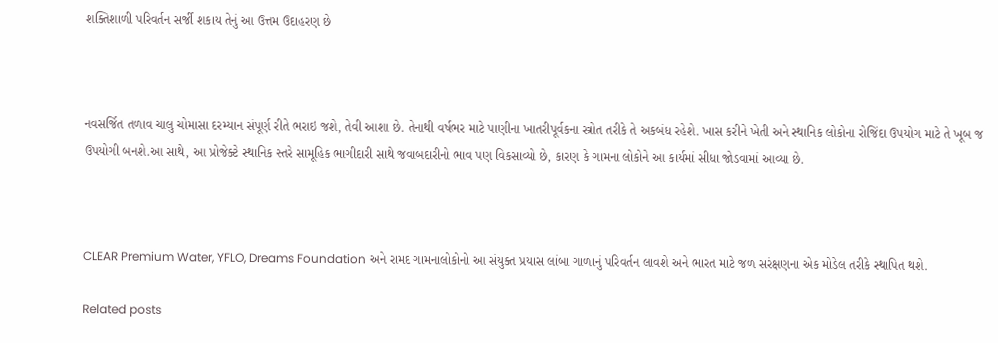શક્તિશાળી પરિવર્તન સર્જી શકાય તેનું આ ઉત્તમ ઉદાહરણ છે



નવસર્જિત તળાવ ચાલુ ચોમાસા દરમ્યાન સંપૂર્ણ રીતે ભરાઇ જશે, તેવી આશા છે. તેનાથી વર્ષભર માટે પાણીના ખાતરીપૂર્વકના સ્ત્રોત તરીકે તે અકબંધ રહેશે. ખાસ કરીને ખેતી અને સ્થાનિક લોકોના રોજિંદા ઉપયોગ માટે તે ખૂબ જ ઉપયોગી બનશે.આ સાથે, આ પ્રોજેક્ટે સ્થાનિક સ્તરે સામૂહિક ભાગીદારી સાથે જવાબદારીનો ભાવ પણ વિકસાવ્યો છે, કારણ કે ગામના લોકોને આ કાર્યમાં સીધા જોડવામાં આવ્યા છે.



CLEAR Premium Water, YFLO, Dreams Foundation અને રામદ ગામનાલોકોનો આ સંયુક્ત પ્રયાસ લાંબા ગાળાનું પરિવર્તન લાવશે અને ભારત માટે જળ સરંક્ષણના એક મોડેલ તરીકે સ્થાપિત થશે.

Related posts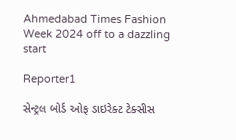Ahmedabad Times Fashion Week 2024 off to a dazzling start

Reporter1

સેન્ટ્રલ બોર્ડ ઓફ ડાઇરેક્ટ ટેક્સીસ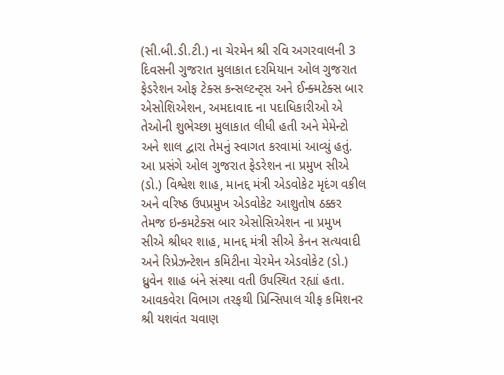(સી.બી.ડી.ટી.) ના ચેરમેન શ્રી રવિ અગરવાલની 3 દિવસની ગુજરાત મુલાકાત દરમિયાન ઓલ ગુજરાત ફેડરેશન ઓફ ટેક્સ કન્સલ્ટન્ટ્સ અને ઈન્ક્મટેક્સ બાર એસોશિએશન, અમદાવાદ ના પદાધિકારીઓ એ તેઓની શુભેચ્છા મુલાકાત લીધી હતી અને મેમેન્ટો અને શાલ દ્વારા તેમનું સ્વાગત કરવામાં આવ્યું હતું. આ પ્રસંગે ઓલ ગુજરાત ફેડરેશન ના પ્રમુખ સીએ (ડો.) વિશ્વેશ શાહ, માનદ્દ મંત્રી એડવોકેટ મૃદંગ વકીલ અને વરિષ્ઠ ઉપપ્રમુખ એડવોકેટ આશુતોષ ઠક્કર તેમજ ઇન્કમટેક્સ બાર એસોસિએશન ના પ્રમુખ સીએ શ્રીધર શાહ, માનદ્દ મંત્રી સીએ કેનન સત્યવાદી અને રિપ્રેઝન્ટેશન કમિટીના ચેરમેન એડવોકેટ (ડો.) ધ્રુવેન શાહ બંને સંસ્થા વતી ઉપસ્થિત રહ્યાં હતા. આવકવેરા વિભાગ તરફથી પ્રિન્સિપાલ ચીફ કમિશનર શ્રી યશવંત ચવાણ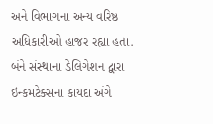અને વિભાગના અન્ય વરિષ્ઠ અધિકારીઓ હાજર રહ્યા હતા. બંને સંસ્થાના ડેલિગેશન દ્વારા ઇન્કમટેક્સના કાયદા અંગે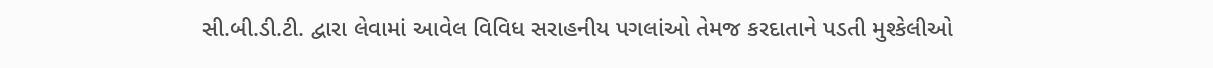સી.બી.ડી.ટી. દ્વારા લેવામાં આવેલ વિવિધ સરાહનીય પગલાંઓ તેમજ કરદાતાને પડતી મુશ્કેલીઓ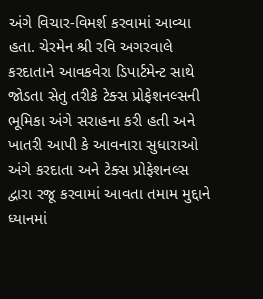અંગે વિચાર-વિમર્શ કરવામાં આવ્યા હતા. ચેરમેન શ્રી રવિ અગરવાલે કરદાતાને આવકવેરા ડિપાર્ટમેન્ટ સાથે જોડતા સેતુ તરીકે ટેક્સ પ્રોફેશનલ્સની ભૂમિકા અંગે સરાહના કરી હતી અને ખાતરી આપી કે આવનારા સુધારાઓ અંગે કરદાતા અને ટેક્સ પ્રોફેશનલ્સ દ્વારા રજૂ કરવામાં આવતા તમામ મુદ્દાને ધ્યાનમાં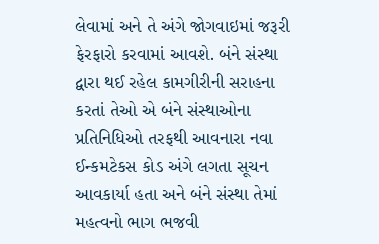લેવામાં અને તે અંગે જોગવાઇમાં જરૂરી ફેરફારો કરવામાં આવશે. બંને સંસ્થા દ્વારા થઈ રહેલ કામગીરીની સરાહના કરતાં તેઓ એ બંને સંસ્થાઓના પ્રતિનિધિઓ તરફથી આવનારા નવા ઈન્કમટેકસ કોડ અંગે લગતા સૂચન આવકાર્યા હતા અને બંને સંસ્થા તેમાં મહત્વનો ભાગ ભજવી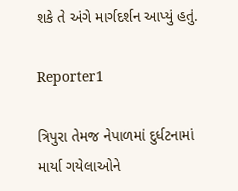શકે તે અંગે માર્ગદર્શન આપ્યું હતું.

Reporter1

ત્રિપુરા તેમજ નેપાળમાં દુર્ધટનામાં માર્યા ગયેલાઓને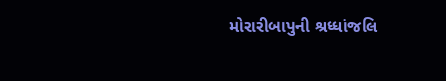મોરારીબાપુની શ્રધ્ધાંજલિ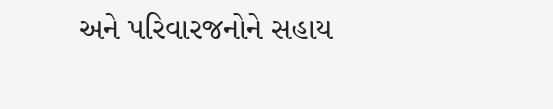અને પરિવારજનોને સહાય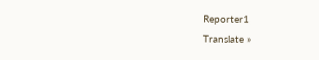Reporter1
Translate »